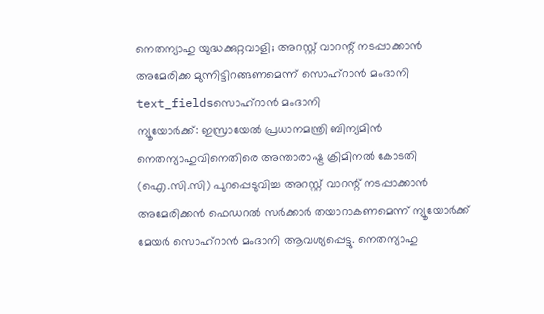നെതന്യാഹു യുദ്ധക്കുറ്റവാളി; അറസ്റ്റ് വാറന്റ് നടപ്പാക്കാൻ അമേരിക്ക മുന്നിട്ടിറങ്ങണമെന്ന് സൊഹ്റാൻ മംദാനി
text_fieldsസൊഹ്റാൻ മംദാനി
ന്യൂയോർക്ക്: ഇസ്രായേൽ പ്രധാനമന്ത്രി ബിന്യമിൻ നെതന്യാഹുവിനെതിരെ അന്താരാഷ്ട്ര ക്രിമിനൽ കോടതി (ഐ.സി.സി) പുറപ്പെടുവിച്ച അറസ്റ്റ് വാറന്റ് നടപ്പാക്കാൻ അമേരിക്കൻ ഫെഡറൽ സർക്കാർ തയാറാകണമെന്ന് ന്യൂയോർക്ക് മേയർ സൊഹ്റാൻ മംദാനി ആവശ്യപ്പെട്ടു. നെതന്യാഹു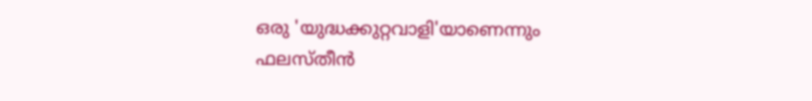ഒരു 'യുദ്ധക്കുറ്റവാളി'യാണെന്നും ഫലസ്തീൻ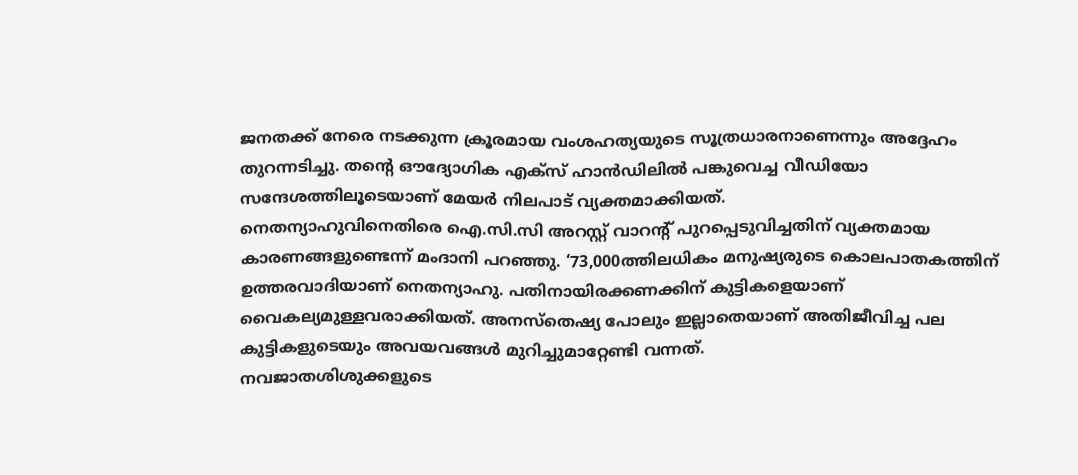ജനതക്ക് നേരെ നടക്കുന്ന ക്രൂരമായ വംശഹത്യയുടെ സൂത്രധാരനാണെന്നും അദ്ദേഹം തുറന്നടിച്ചു. തന്റെ ഔദ്യോഗിക എക്സ് ഹാൻഡിലിൽ പങ്കുവെച്ച വീഡിയോ സന്ദേശത്തിലൂടെയാണ് മേയർ നിലപാട് വ്യക്തമാക്കിയത്.
നെതന്യാഹുവിനെതിരെ ഐ.സി.സി അറസ്റ്റ് വാറന്റ് പുറപ്പെടുവിച്ചതിന് വ്യക്തമായ കാരണങ്ങളുണ്ടെന്ന് മംദാനി പറഞ്ഞു. ‘73,000ത്തിലധികം മനുഷ്യരുടെ കൊലപാതകത്തിന് ഉത്തരവാദിയാണ് നെതന്യാഹു. പതിനായിരക്കണക്കിന് കുട്ടികളെയാണ് വൈകല്യമുള്ളവരാക്കിയത്. അനസ്തെഷ്യ പോലും ഇല്ലാതെയാണ് അതിജീവിച്ച പല കുട്ടികളുടെയും അവയവങ്ങൾ മുറിച്ചുമാറ്റേണ്ടി വന്നത്.
നവജാതശിശുക്കളുടെ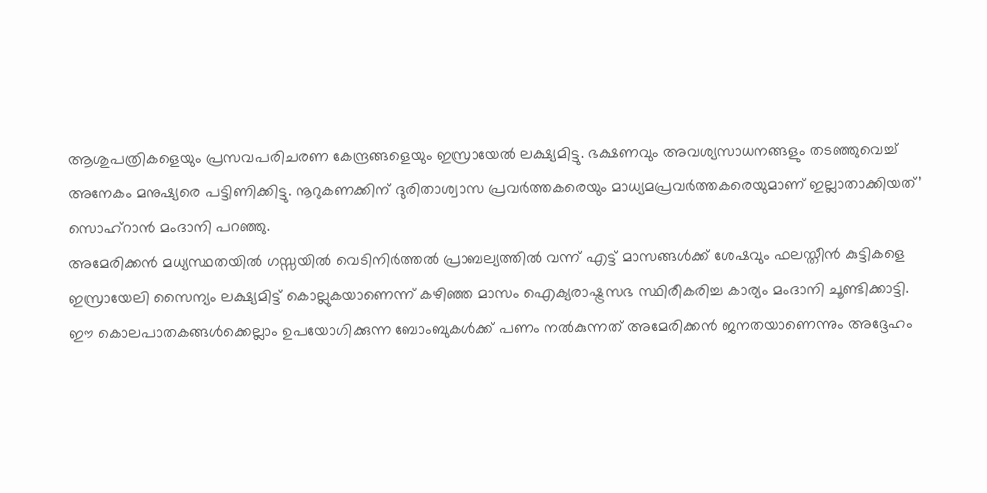ആശുപത്രികളെയും പ്രസവപരിചരണ കേന്ദ്രങ്ങളെയും ഇസ്രായേൽ ലക്ഷ്യമിട്ടു. ഭക്ഷണവും അവശ്യസാധനങ്ങളും തടഞ്ഞുവെച്ച് അനേകം മനുഷ്യരെ പട്ടിണിക്കിട്ടു. നൂറുകണക്കിന് ദുരിതാശ്വാസ പ്രവർത്തകരെയും മാധ്യമപ്രവർത്തകരെയുമാണ് ഇല്ലാതാക്കിയത്’ സൊഹ്റാൻ മംദാനി പറഞ്ഞു.
അമേരിക്കൻ മധ്യസ്ഥതയിൽ ഗസ്സയിൽ വെടിനിർത്തൽ പ്രാബല്യത്തിൽ വന്ന് എട്ട് മാസങ്ങൾക്ക് ശേഷവും ഫലസ്തീൻ കുട്ടികളെ ഇസ്രായേലി സൈന്യം ലക്ഷ്യമിട്ട് കൊല്ലുകയാണെന്ന് കഴിഞ്ഞ മാസം ഐക്യരാഷ്ട്രസഭ സ്ഥിരീകരിച്ച കാര്യം മംദാനി ചൂണ്ടിക്കാട്ടി. ഈ കൊലപാതകങ്ങൾക്കെല്ലാം ഉപയോഗിക്കുന്ന ബോംബുകൾക്ക് പണം നൽകുന്നത് അമേരിക്കൻ ജനതയാണെന്നും അദ്ദേഹം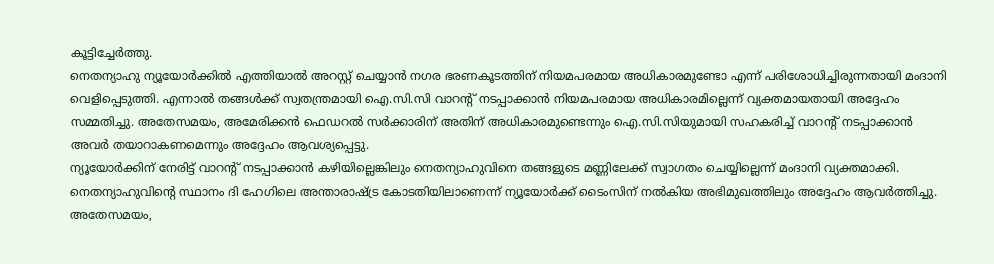കൂട്ടിച്ചേർത്തു.
നെതന്യാഹു ന്യൂയോർക്കിൽ എത്തിയാൽ അറസ്റ്റ് ചെയ്യാൻ നഗര ഭരണകൂടത്തിന് നിയമപരമായ അധികാരമുണ്ടോ എന്ന് പരിശോധിച്ചിരുന്നതായി മംദാനി വെളിപ്പെടുത്തി. എന്നാൽ തങ്ങൾക്ക് സ്വതന്ത്രമായി ഐ.സി.സി വാറന്റ് നടപ്പാക്കാൻ നിയമപരമായ അധികാരമില്ലെന്ന് വ്യക്തമായതായി അദ്ദേഹം സമ്മതിച്ചു. അതേസമയം, അമേരിക്കൻ ഫെഡറൽ സർക്കാരിന് അതിന് അധികാരമുണ്ടെന്നും ഐ.സി.സിയുമായി സഹകരിച്ച് വാറന്റ് നടപ്പാക്കാൻ അവർ തയാറാകണമെന്നും അദ്ദേഹം ആവശ്യപ്പെട്ടു.
ന്യൂയോർക്കിന് നേരിട്ട് വാറന്റ് നടപ്പാക്കാൻ കഴിയില്ലെങ്കിലും നെതന്യാഹുവിനെ തങ്ങളുടെ മണ്ണിലേക്ക് സ്വാഗതം ചെയ്യില്ലെന്ന് മംദാനി വ്യക്തമാക്കി. നെതന്യാഹുവിന്റെ സ്ഥാനം ദി ഹേഗിലെ അന്താരാഷ്ട്ര കോടതിയിലാണെന്ന് ന്യൂയോർക്ക് ടൈംസിന് നൽകിയ അഭിമുഖത്തിലും അദ്ദേഹം ആവർത്തിച്ചു.
അതേസമയം,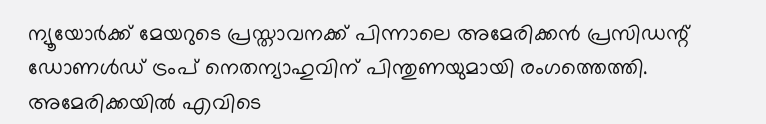ന്യൂയോർക്ക് മേയറുടെ പ്രസ്താവനക്ക് പിന്നാലെ അമേരിക്കൻ പ്രസിഡന്റ് ഡോണൾഡ് ട്രംപ് നെതന്യാഹുവിന് പിന്തുണയുമായി രംഗത്തെത്തി. അമേരിക്കയിൽ എവിടെ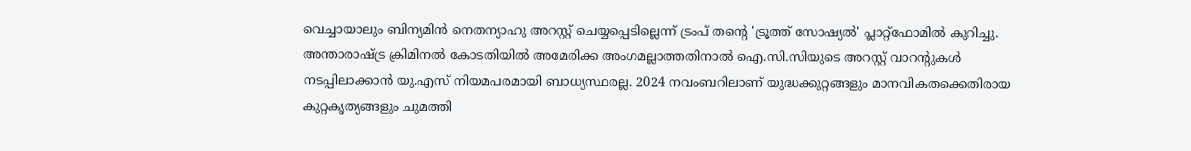വെച്ചായാലും ബിന്യമിൻ നെതന്യാഹു അറസ്റ്റ് ചെയ്യപ്പെടില്ലെന്ന് ട്രംപ് തന്റെ 'ട്രൂത്ത് സോഷ്യൽ' പ്ലാറ്റ്ഫോമിൽ കുറിച്ചു. അന്താരാഷ്ട്ര ക്രിമിനൽ കോടതിയിൽ അമേരിക്ക അംഗമല്ലാത്തതിനാൽ ഐ.സി.സിയുടെ അറസ്റ്റ് വാറന്റുകൾ നടപ്പിലാക്കാൻ യു.എസ് നിയമപരമായി ബാധ്യസ്ഥരല്ല. 2024 നവംബറിലാണ് യുദ്ധക്കുറ്റങ്ങളും മാനവികതക്കെതിരായ കുറ്റകൃത്യങ്ങളും ചുമത്തി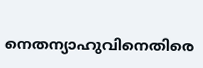നെതന്യാഹുവിനെതിരെ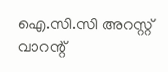ഐ.സി.സി അറസ്റ്റ് വാറന്റ്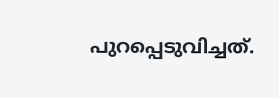പുറപ്പെടുവിച്ചത്.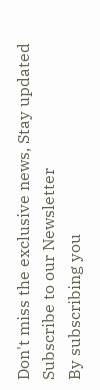Don't miss the exclusive news, Stay updated
Subscribe to our Newsletter
By subscribing you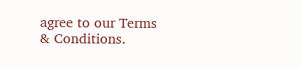agree to our Terms & Conditions.